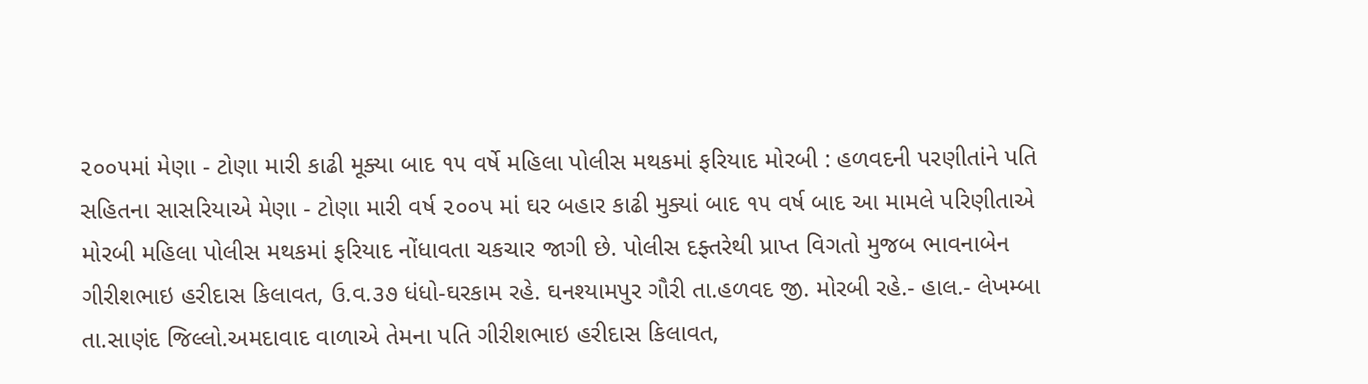૨૦૦૫માં મેણા - ટોણા મારી કાઢી મૂક્યા બાદ ૧૫ વર્ષે મહિલા પોલીસ મથકમાં ફરિયાદ મોરબી : હળવદની પરણીતાંને પતિ સહિતના સાસરિયાએ મેણા - ટોણા મારી વર્ષ ૨૦૦૫ માં ઘર બહાર કાઢી મુક્યાં બાદ ૧૫ વર્ષ બાદ આ મામલે પરિણીતાએ મોરબી મહિલા પોલીસ મથકમાં ફરિયાદ નોંધાવતા ચકચાર જાગી છે. પોલીસ દફ્તરેથી પ્રાપ્ત વિગતો મુજબ ભાવનાબેન ગીરીશભાઇ હરીદાસ કિલાવત, ઉ.વ.૩૭ ધંધો-ઘરકામ રહે. ઘનશ્યામપુર ગૌરી તા.હળવદ જી. મોરબી રહે.- હાલ.- લેખમ્બા તા.સાણંદ જિલ્લો.અમદાવાદ વાળાએ તેમના પતિ ગીરીશભાઇ હરીદાસ કિલાવત,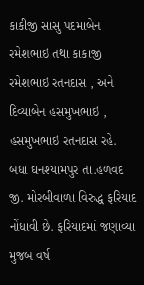કાકીજી સાસુ પદમાબેન રમેશભાઇ તથા કાકાજી રમેશભાઇ રતનદાસ , અને દિવ્યાબેન હસમુખભાઇ , હસમુખભાઇ રતનદાસ રહે. બધા ઘનશ્યામપુર તા.હળવદ જી. મોરબીવાળા વિરુદ્ધ ફરિયાદ નોંધાવી છે. ફરિયાદમાં જણાવ્યા મુજબ વર્ષ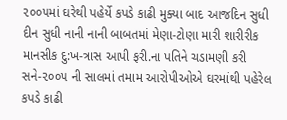૨૦૦૫માં ઘરેથી પહેર્યે કપડે કાઢી મુક્યા બાદ આજદિન સુધી દીન સુધી નાની નાની બાબતમાં મેણા-ટોણા મારી શારીરીક માનસીક દુ:ખ-ત્રાસ આપી ફરી.ના પતિને ચડામણી કરી સને-૨૦૦૫ ની સાલમાં તમામ આરોપીઓએ ઘરમાંથી પહેરેલ કપડે કાઢી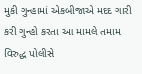મુકી ગુન્હામાં એકબીજાએ મદદ ગારી કરી ગુન્હો કરતા આ મામલે તમામ વિરુદ્ધ પોલીસે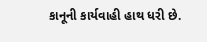કાનૂની કાર્યવાહી હાથ ધરી છે.